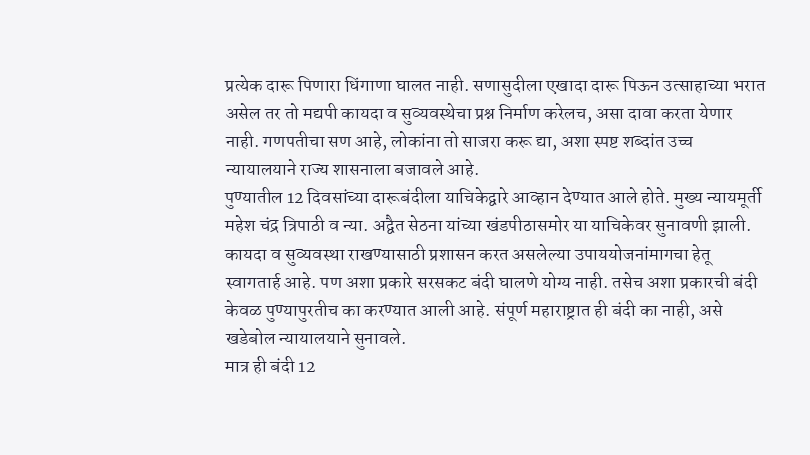प्रत्येक दारू पिणारा धिंगाणा घालत नाही. सणासुदीला एखादा दारू पिऊन उत्साहाच्या भरात असेल तर तो मद्यपी कायदा व सुव्यवस्थेचा प्रश्न निर्माण करेलच, असा दावा करता येणार नाही. गणपतीचा सण आहे, लोकांना तो साजरा करू द्या, अशा स्पष्ट शब्दांत उच्च न्यायालयाने राज्य शासनाला बजावले आहे.
पुण्यातील 12 दिवसांच्या दारूबंदीला याचिकेद्वारे आव्हान देण्यात आले होते. मुख्य न्यायमूर्ती महेश चंद्र त्रिपाठी व न्या. अद्वैत सेठना यांच्या खंडपीठासमोर या याचिकेवर सुनावणी झाली. कायदा व सुव्यवस्था राखण्यासाठी प्रशासन करत असलेल्या उपाययोजनांमागचा हेतू स्वागतार्ह आहे. पण अशा प्रकारे सरसकट बंदी घालणे योग्य नाही. तसेच अशा प्रकारची बंदी केवळ पुण्यापुरतीच का करण्यात आली आहे. संपूर्ण महाराष्ट्रात ही बंदी का नाही, असे खडेबोल न्यायालयाने सुनावले.
मात्र ही बंदी 12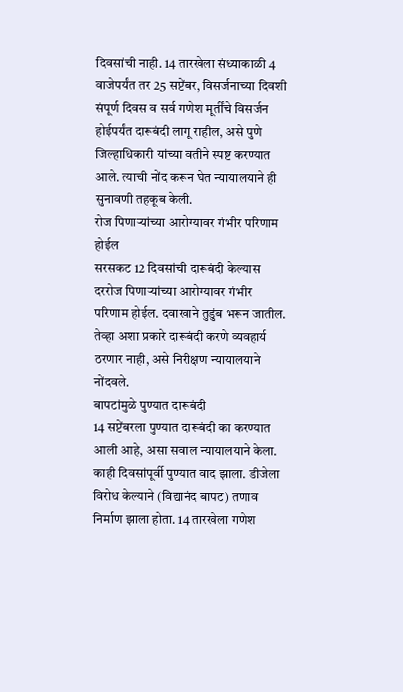दिवसांची नाही. 14 तारखेला संध्याकाळी 4 वाजेपर्यंत तर 25 सप्टेंबर, विसर्जनाच्या दिवशी संपूर्ण दिवस व सर्व गणेश मूर्तींचे विसर्जन होईपर्यंत दारूबंदी लागू राहील, असे पुणे जिल्हाधिकारी यांच्या वतीने स्पष्ट करण्यात आले. त्याची नोंद करून घेत न्यायालयाने ही सुनावणी तहकूब केली.
रोज पिणाऱ्यांच्या आरोग्यावर गंभीर परिणाम होईल
सरसकट 12 दिवसांची दारूबंदी केल्यास दररोज पिणाऱ्यांच्या आरोग्यावर गंभीर परिणाम होईल. दवाखाने तुडुंब भरून जातील. तेव्हा अशा प्रकारे दारूबंदी करणे व्यवहार्य ठरणार नाही, असे निरीक्षण न्यायालयाने नोंदवले.
बापटांमुळे पुण्यात दारूबंदी
14 सप्टेंबरला पुण्यात दारूबंदी का करण्यात आली आहे, असा सवाल न्यायालयाने केला. काही दिवसांपूर्वी पुण्यात वाद झाला. डीजेला विरोध केल्याने (विद्यानंद बापट) तणाव निर्माण झाला होता. 14 तारखेला गणेश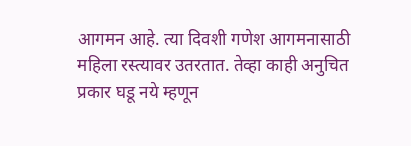आगमन आहे. त्या दिवशी गणेश आगमनासाठी महिला रस्त्यावर उतरतात. तेव्हा काही अनुचित प्रकार घडू नये म्हणून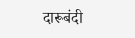दारूबंदी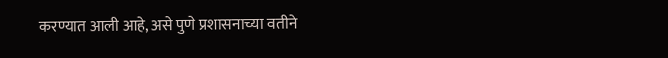करण्यात आली आहे, असे पुणे प्रशासनाच्या वतीने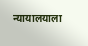न्यायालयाला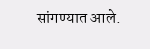सांगण्यात आले.